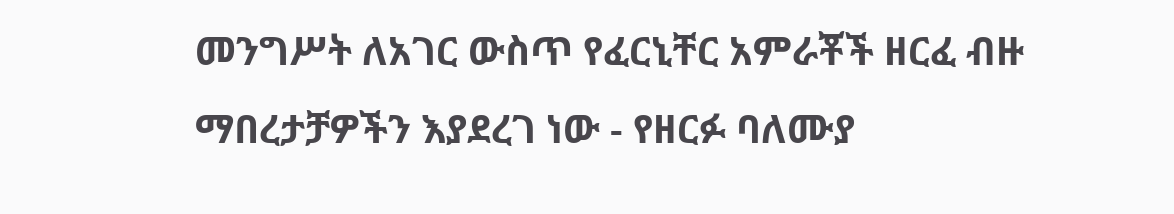መንግሥት ለአገር ውስጥ የፈርኒቸር አምራቾች ዘርፈ ብዙ ማበረታቻዎችን እያደረገ ነው - የዘርፉ ባለሙያ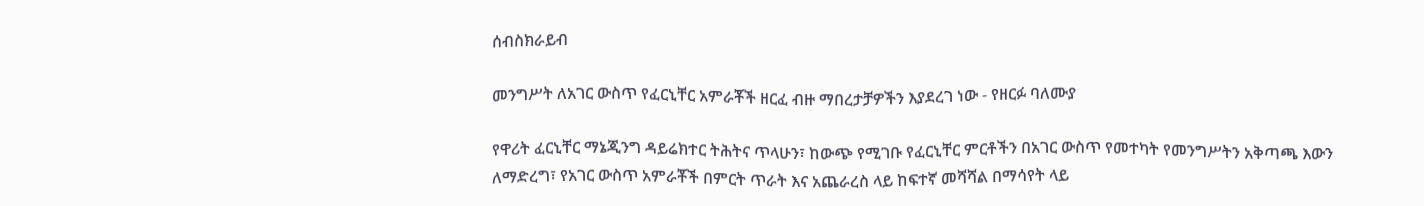ሰብስክራይብ

መንግሥት ለአገር ውስጥ የፈርኒቸር አምራቾች ዘርፈ ብዙ ማበረታቻዎችን እያደረገ ነው - የዘርፉ ባለሙያ

የዋሪት ፈርኒቸር ማኔጂንግ ዳይሬክተር ትሕትና ጥላሁን፣ ከውጭ የሚገቡ የፈርኒቸር ምርቶችን በአገር ውስጥ የመተካት የመንግሥትን አቅጣጫ እውን ለማድረግ፣ የአገር ውስጥ አምራቾች በምርት ጥራት እና አጨራረስ ላይ ከፍተኛ መሻሻል በማሳየት ላይ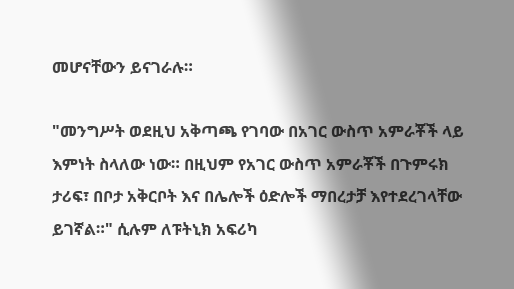መሆናቸውን ይናገራሉ።

"መንግሥት ወደዚህ አቅጣጫ የገባው በአገር ውስጥ አምራቾች ላይ እምነት ስላለው ነው። በዚህም የአገር ውስጥ አምራቾች በጉምሩክ ታሪፍ፣ በቦታ አቅርቦት እና በሌሎች ዕድሎች ማበረታቻ እየተደረገላቸው ይገኛል።" ሲሉም ለፑትኒክ አፍሪካ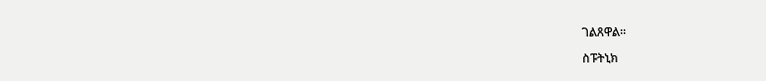ገልጸዋል።

ስፑትኒክ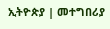ኢትዮጵያ | መተግበሪያ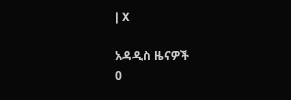| X

አዳዲስ ዜናዎች
0